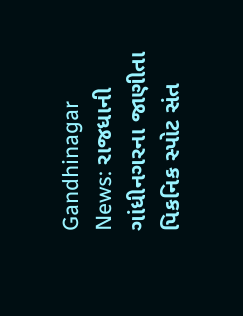Gandhinagar News: રાજધાની ગાંધીનગરના જાણીતા પિકનિક સ્પોટ સંત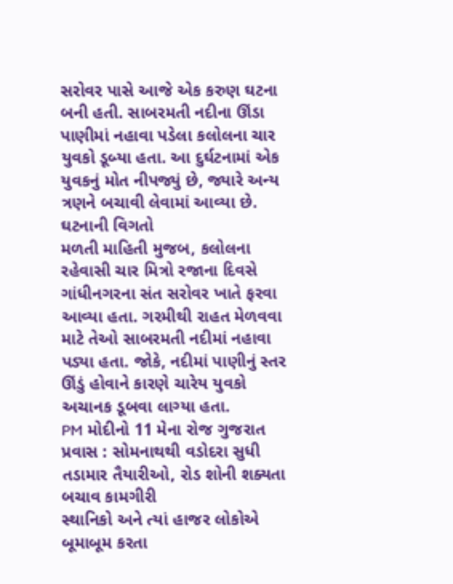સરોવર પાસે આજે એક કરુણ ઘટના બની હતી. સાબરમતી નદીના ઊંડા પાણીમાં નહાવા પડેલા કલોલના ચાર યુવકો ડૂબ્યા હતા. આ દુર્ઘટનામાં એક યુવકનું મોત નીપજ્યું છે, જ્યારે અન્ય ત્રણને બચાવી લેવામાં આવ્યા છે.
ઘટનાની વિગતો
મળતી માહિતી મુજબ, કલોલના રહેવાસી ચાર મિત્રો રજાના દિવસે ગાંધીનગરના સંત સરોવર ખાતે ફરવા આવ્યા હતા. ગરમીથી રાહત મેળવવા માટે તેઓ સાબરમતી નદીમાં નહાવા પડ્યા હતા. જોકે, નદીમાં પાણીનું સ્તર ઊંડું હોવાને કારણે ચારેય યુવકો અચાનક ડૂબવા લાગ્યા હતા.
PM મોદીનો 11 મેના રોજ ગુજરાત પ્રવાસ : સોમનાથથી વડોદરા સુધી તડામાર તૈયારીઓ, રોડ શોની શક્યતા
બચાવ કામગીરી
સ્થાનિકો અને ત્યાં હાજર લોકોએ બૂમાબૂમ કરતા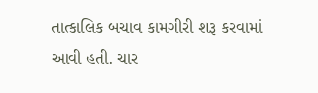તાત્કાલિક બચાવ કામગીરી શરૂ કરવામાં આવી હતી. ચાર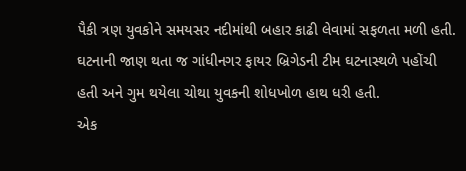પૈકી ત્રણ યુવકોને સમયસર નદીમાંથી બહાર કાઢી લેવામાં સફળતા મળી હતી. ઘટનાની જાણ થતા જ ગાંધીનગર ફાયર બ્રિગેડની ટીમ ઘટનાસ્થળે પહોંચી હતી અને ગુમ થયેલા ચોથા યુવકની શોધખોળ હાથ ધરી હતી.
એક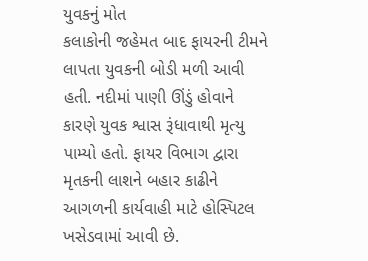યુવકનું મોત
કલાકોની જહેમત બાદ ફાયરની ટીમને લાપતા યુવકની બોડી મળી આવી હતી. નદીમાં પાણી ઊંડું હોવાને કારણે યુવક શ્વાસ રૂંધાવાથી મૃત્યુ પામ્યો હતો. ફાયર વિભાગ દ્વારા મૃતકની લાશને બહાર કાઢીને આગળની કાર્યવાહી માટે હોસ્પિટલ ખસેડવામાં આવી છે.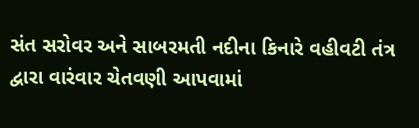સંત સરોવર અને સાબરમતી નદીના કિનારે વહીવટી તંત્ર દ્વારા વારંવાર ચેતવણી આપવામાં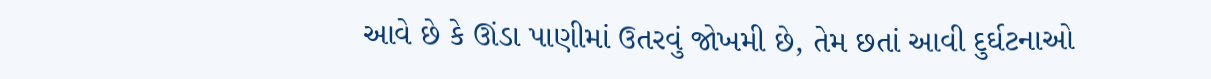આવે છે કે ઊંડા પાણીમાં ઉતરવું જોખમી છે, તેમ છતાં આવી દુર્ઘટનાઓ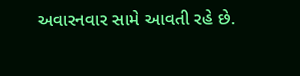અવારનવાર સામે આવતી રહે છે.